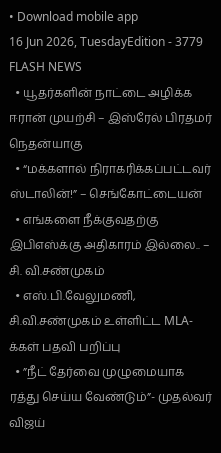• Download mobile app
16 Jun 2026, TuesdayEdition - 3779
FLASH NEWS
  • யூதர்களின் நாட்டை அழிக்க ஈரான் முயற்சி – இஸ்ரேல் பிரதமர் நெதன்யாகு
  • “மக்களால் நிராகரிக்கப்பட்டவர் ஸ்டாலின்!” – செங்கோட்டையன்
  • எங்களை நீக்குவதற்கு இபிஎஸ்க்கு அதிகாரம் இல்லை.. – சி. வி.சண்முகம்
  • எஸ்.பி.வேலுமணி, சி.வி.சண்முகம் உள்ளிட்ட MLA-க்கள் பதவி பறிப்பு
  • ”நீட் தேர்வை முழுமையாக ரத்து செய்ய வேண்டும்”- முதல்வர் விஜய்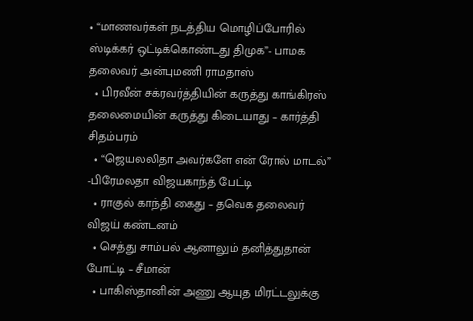• “மாணவர்கள் நடத்திய மொழிப்போரில் ஸ்டிக்கர் ஒட்டிக்கொண்டது திமுக”- பாமக தலைவர் அன்புமணி ராமதாஸ்
  • பிரவீன் சக்ரவர்த்தியின் கருத்து காங்கிரஸ் தலைமையின் கருத்து கிடையாது – கார்த்தி சிதம்பரம்
  • “ஜெயலலிதா அவர்களே என் ரோல் மாடல்” -பிரேமலதா விஜயகாந்த் பேட்டி
  • ராகுல் காந்தி கைது – தவெக தலைவர் விஜய் கண்டனம்
  • செத்து சாம்பல் ஆனாலும் தனித்துதான் போட்டி – சீமான்
  • பாகிஸ்தானின் அணு ஆயுத மிரட்டலுக்கு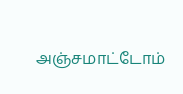அஞ்சமாட்டோம்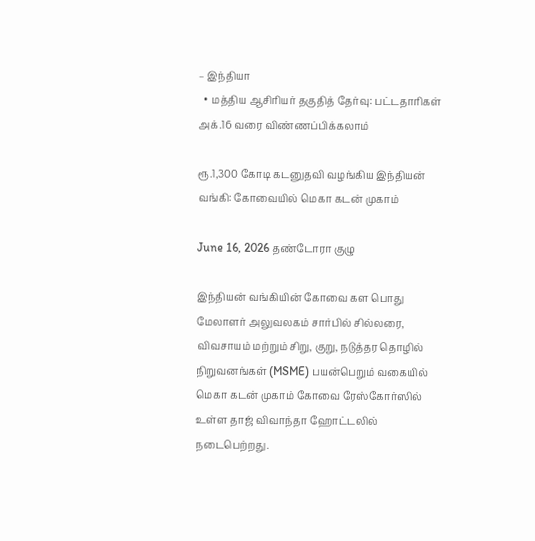– இந்தியா
  • மத்திய ஆசிரியர் தகுதித் தேர்வு: பட்டதாரிகள் அக்.16 வரை விண்ணப்பிக்கலாம்

ரூ.1,300 கோடி கடனுதவி வழங்கிய இந்தியன் வங்கி: கோவையில் மெகா கடன் முகாம்

June 16, 2026 தண்டோரா குழு

இந்தியன் வங்கியின் கோவை கள பொது மேலாளர் அலுவலகம் சார்பில் சில்லரை, விவசாயம் மற்றும் சிறு, குறு, நடுத்தர தொழில் நிறுவனங்கள் (MSME) பயன்பெறும் வகையில் மெகா கடன் முகாம் கோவை ரேஸ்கோர்ஸில் உள்ள தாஜ் விவாந்தா ஹோட்டலில் நடைபெற்றது.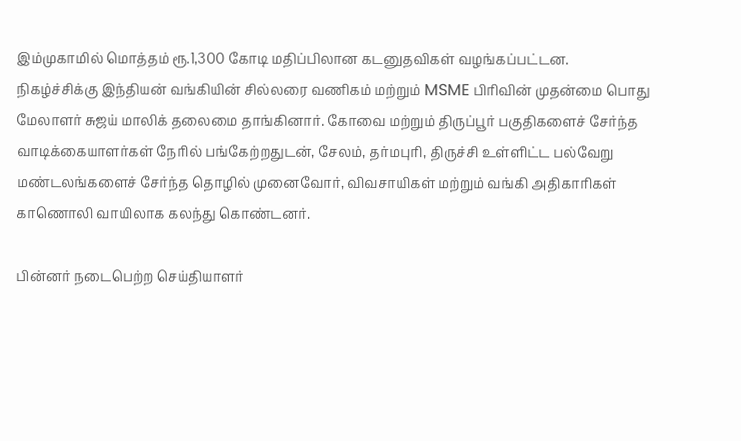இம்முகாமில் மொத்தம் ரூ.1,300 கோடி மதிப்பிலான கடனுதவிகள் வழங்கப்பட்டன.
நிகழ்ச்சிக்கு இந்தியன் வங்கியின் சில்லரை வணிகம் மற்றும் MSME பிரிவின் முதன்மை பொது மேலாளர் சுஜய் மாலிக் தலைமை தாங்கினார். கோவை மற்றும் திருப்பூர் பகுதிகளைச் சேர்ந்த வாடிக்கையாளர்கள் நேரில் பங்கேற்றதுடன், சேலம், தர்மபுரி, திருச்சி உள்ளிட்ட பல்வேறு மண்டலங்களைச் சேர்ந்த தொழில் முனைவோர், விவசாயிகள் மற்றும் வங்கி அதிகாரிகள் காணொலி வாயிலாக கலந்து கொண்டனர்.

பின்னர் நடைபெற்ற செய்தியாளர்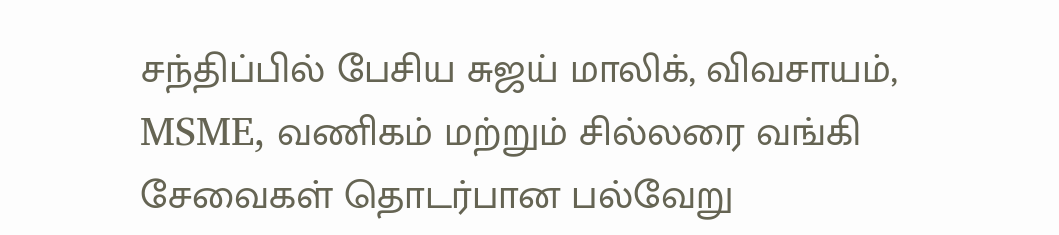சந்திப்பில் பேசிய சுஜய் மாலிக், விவசாயம், MSME, வணிகம் மற்றும் சில்லரை வங்கி சேவைகள் தொடர்பான பல்வேறு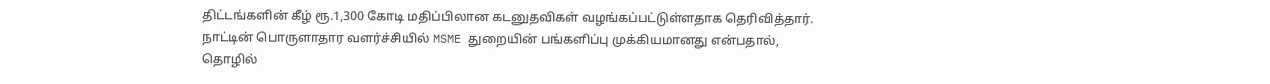திட்டங்களின் கீழ் ரூ.1,300 கோடி மதிப்பிலான கடனுதவிகள் வழங்கப்பட்டுள்ளதாக தெரிவித்தார்.
நாட்டின் பொருளாதார வளர்ச்சியில் MSME துறையின் பங்களிப்பு முக்கியமானது என்பதால், தொழில்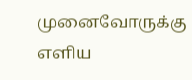முனைவோருக்கு எளிய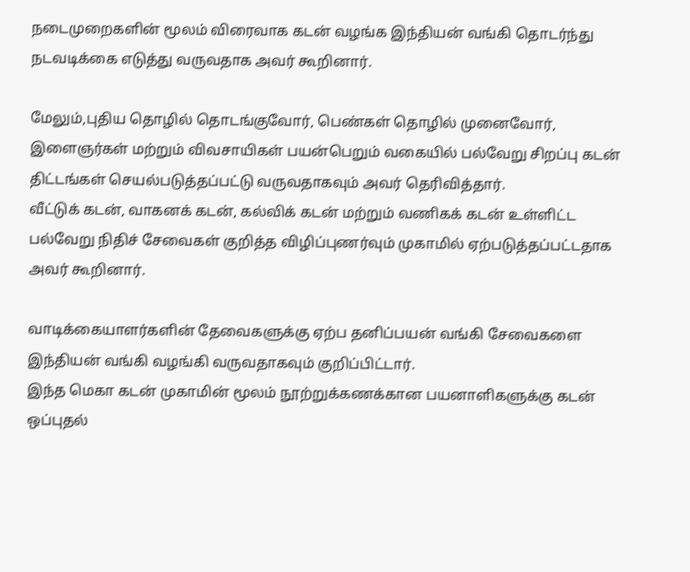நடைமுறைகளின் மூலம் விரைவாக கடன் வழங்க இந்தியன் வங்கி தொடர்ந்து நடவடிக்கை எடுத்து வருவதாக அவர் கூறினார்.

மேலும்,புதிய தொழில் தொடங்குவோர், பெண்கள் தொழில் முனைவோர், இளைஞர்கள் மற்றும் விவசாயிகள் பயன்பெறும் வகையில் பல்வேறு சிறப்பு கடன் திட்டங்கள் செயல்படுத்தப்பட்டு வருவதாகவும் அவர் தெரிவித்தார்.
வீட்டுக் கடன், வாகனக் கடன், கல்விக் கடன் மற்றும் வணிகக் கடன் உள்ளிட்ட பல்வேறு நிதிச் சேவைகள் குறித்த விழிப்புணர்வும் முகாமில் ஏற்படுத்தப்பட்டதாக அவர் கூறினார்.

வாடிக்கையாளர்களின் தேவைகளுக்கு ஏற்ப தனிப்பயன் வங்கி சேவைகளை இந்தியன் வங்கி வழங்கி வருவதாகவும் குறிப்பிட்டார்.
இந்த மெகா கடன் முகாமின் மூலம் நூற்றுக்கணக்கான பயனாளிகளுக்கு கடன் ஒப்புதல்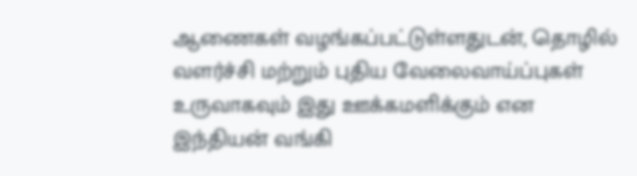ஆணைகள் வழங்கப்பட்டுள்ளதுடன், தொழில் வளர்ச்சி மற்றும் புதிய வேலைவாய்ப்புகள் உருவாகவும் இது ஊக்கமளிக்கும் என இந்தியன் வங்கி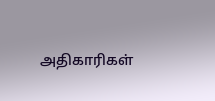அதிகாரிகள்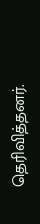தெரிவித்தனர்.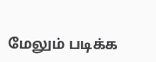மேலும் படிக்க